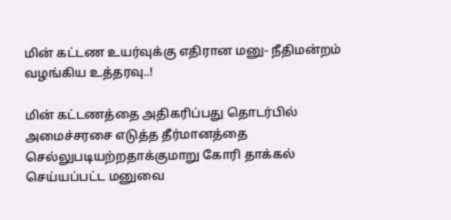மின் கட்டண உயர்வுக்கு எதிரான மனு- நீதிமன்றம் வழங்கிய உத்தரவு..!

மின் கட்டணத்தை அதிகரிப்பது தொடர்பில் அமைச்சரசை எடுத்த தீர்மானத்தை செல்லுபடியற்றதாக்குமாறு கோரி தாக்கல் செய்யப்பட்ட மனுவை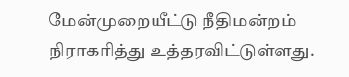மேன்முறையீட்டு நீதிமன்றம் நிராகரித்து உத்தரவிட்டுள்ளது.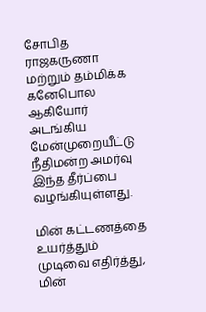சோபித ராஜகருணா மற்றும் தம்மிக்க கனேபொல ஆகியோர் அடங்கிய மேன்முறையீட்டு நீதிமன்ற அமர்வு இந்த தீர்ப்பை வழங்கியுள்ளது.

மின் கட்டணத்தை உயர்த்தும் முடிவை எதிர்த்து, மின்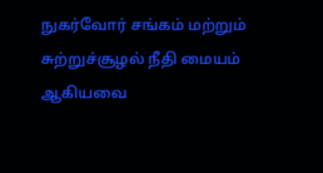நுகர்வோர் சங்கம் மற்றும் சுற்றுச்சூழல் நீதி மையம் ஆகியவை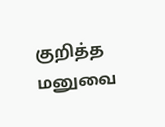குறித்த மனுவை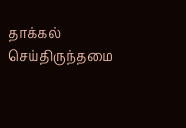தாக்கல் செய்திருந்தமை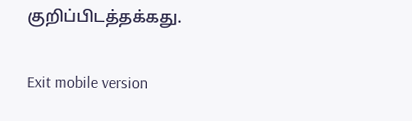குறிப்பிடத்தக்கது.

Exit mobile version